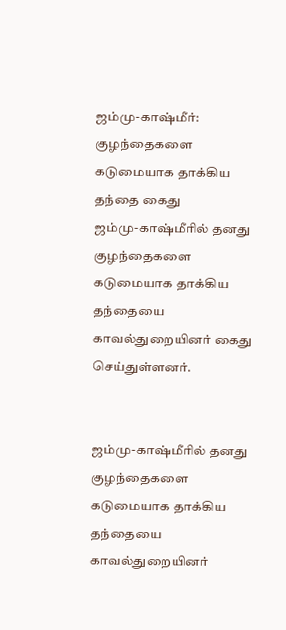ஜம்மு-காஷ்மீர்: குழந்தைகளை கடுமையாக தாக்கிய தந்தை கைது
ஜம்மு-காஷ்மீரில் தனது குழந்தைகளை கடுமையாக தாக்கிய தந்தையை காவல்துறையினர் கைது செய்துள்ளனர்.


ஜம்மு-காஷ்மீரில் தனது குழந்தைகளை கடுமையாக தாக்கிய தந்தையை காவல்துறையினர்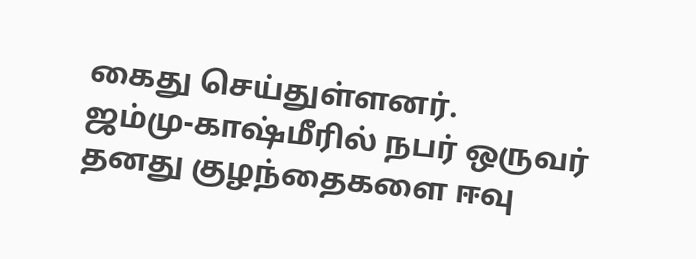கைது செய்துள்ளனர்.
ஜம்மு-காஷ்மீரில் நபர் ஒருவர் தனது குழந்தைகளை ஈவு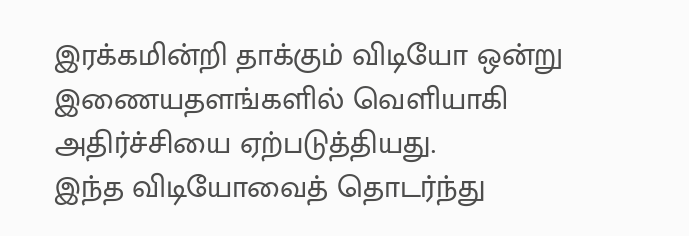இரக்கமின்றி தாக்கும் விடியோ ஒன்று இணையதளங்களில் வெளியாகி அதிர்ச்சியை ஏற்படுத்தியது.
இந்த விடியோவைத் தொடர்ந்து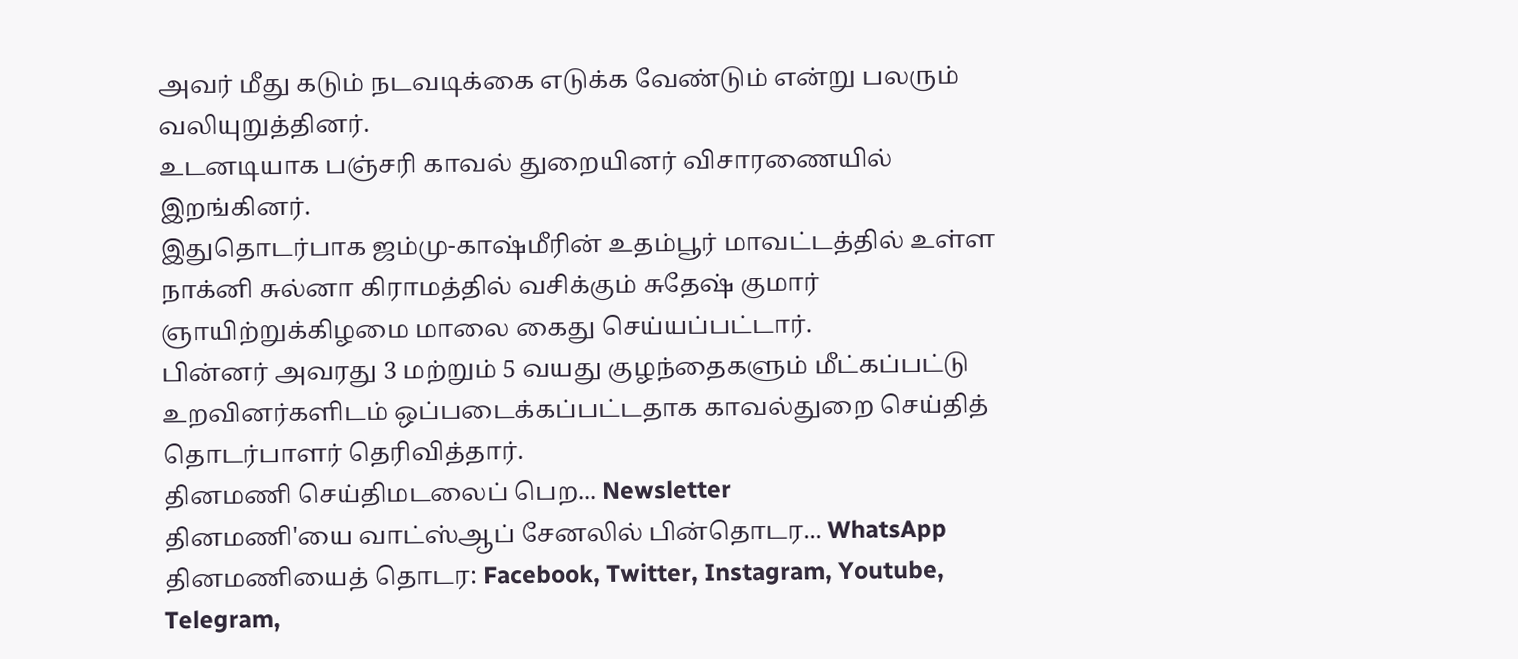அவர் மீது கடும் நடவடிக்கை எடுக்க வேண்டும் என்று பலரும் வலியுறுத்தினர்.
உடனடியாக பஞ்சரி காவல் துறையினர் விசாரணையில் இறங்கினர்.
இதுதொடர்பாக ஜம்மு-காஷ்மீரின் உதம்பூர் மாவட்டத்தில் உள்ள நாக்னி சுல்னா கிராமத்தில் வசிக்கும் சுதேஷ் குமார் ஞாயிற்றுக்கிழமை மாலை கைது செய்யப்பட்டார்.
பின்னர் அவரது 3 மற்றும் 5 வயது குழந்தைகளும் மீட்கப்பட்டு உறவினர்களிடம் ஒப்படைக்கப்பட்டதாக காவல்துறை செய்தித் தொடர்பாளர் தெரிவித்தார்.
தினமணி செய்திமடலைப் பெற... Newsletter
தினமணி'யை வாட்ஸ்ஆப் சேனலில் பின்தொடர... WhatsApp
தினமணியைத் தொடர: Facebook, Twitter, Instagram, Youtube, Telegram,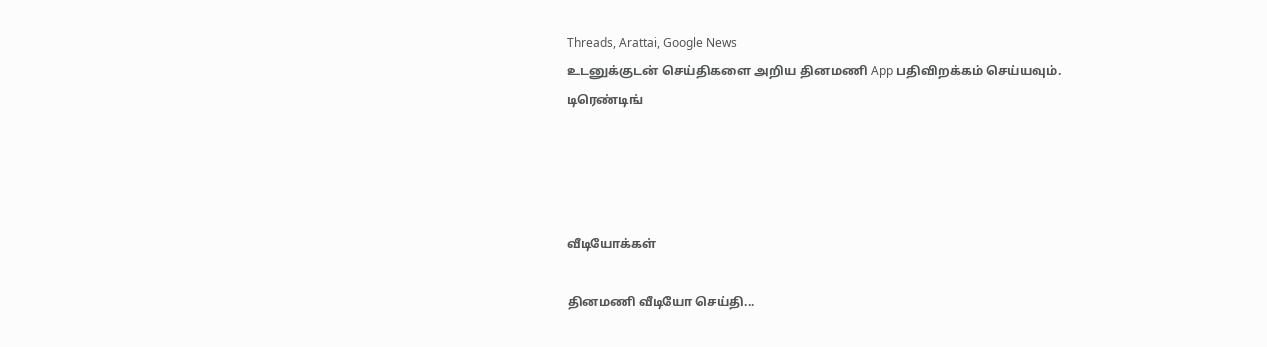Threads, Arattai, Google News
உடனுக்குடன் செய்திகளை அறிய தினமணி App பதிவிறக்கம் செய்யவும்.
டிரெண்டிங்




வீடியோக்கள்

தினமணி வீடியோ செய்தி...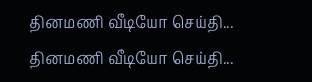தினமணி வீடியோ செய்தி...
தினமணி வீடியோ செய்தி...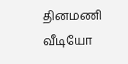தினமணி வீடியோ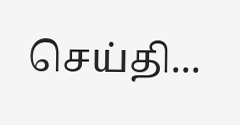செய்தி...